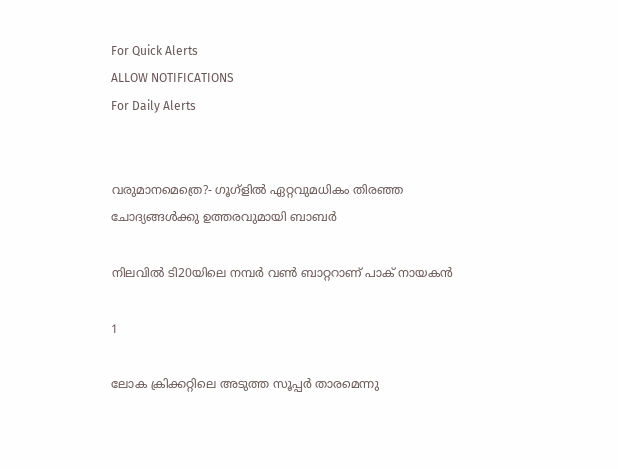For Quick Alerts
ALLOW NOTIFICATIONS
For Daily Alerts


വരുമാനമെത്രെ?- ഗൂഗ്‌ളില്‍ ഏറ്റവുമധികം തിരഞ്ഞ ചോദ്യങ്ങള്‍ക്കു ഉത്തരവുമായി ബാബര്‍

നിലവില്‍ ടി20യിലെ നമ്പര്‍ വണ്‍ ബാറ്ററാണ് പാക് നായകന്‍

1

ലോക ക്രിക്കറ്റിലെ അടുത്ത സൂപ്പര്‍ താരമെന്നു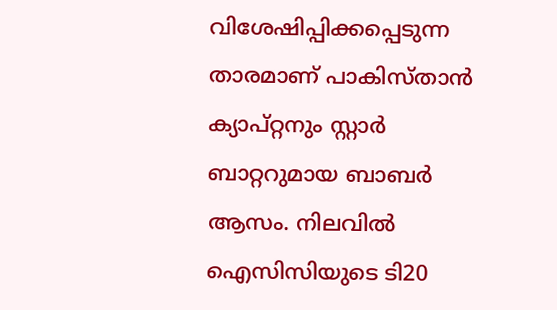വിശേഷിപ്പിക്കപ്പെടുന്ന താരമാണ് പാകിസ്താന്‍ ക്യാപ്റ്റനും സ്റ്റാര്‍ ബാറ്ററുമായ ബാബര്‍ ആസം. നിലവില്‍ ഐസിസിയുടെ ടി20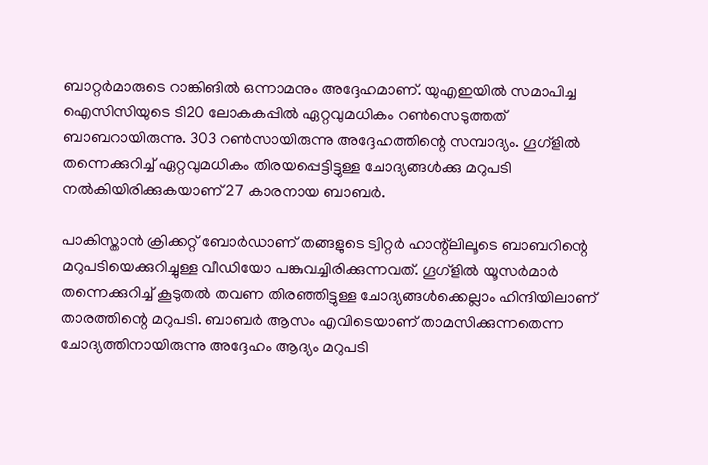ബാറ്റര്‍മാരുടെ റാങ്കിങില്‍ ഒന്നാമനും അദ്ദേഹമാണ്. യുഎഇയില്‍ സമാപിച്ച ഐസിസിയുടെ ടി20 ലോകകപ്പില്‍ ഏറ്റവുമധികം റണ്‍സെടുത്തത് ബാബറായിരുന്നു. 303 റണ്‍സായിരുന്നു അദ്ദേഹത്തിന്റെ സമ്പാദ്യം. ഗൂഗ്‌ളില്‍ തന്നെക്കുറിച്ച് ഏറ്റവുമധികം തിരയപ്പെട്ടിട്ടുള്ള ചോദ്യങ്ങള്‍ക്കു മറുപടി നല്‍കിയിരിക്കുകയാണ് 27 കാരനായ ബാബര്‍.

പാകിസ്താന്‍ ക്രിക്കറ്റ് ബോര്‍ഡാണ് തങ്ങളുടെ ട്വിറ്റര്‍ ഹാന്റ്‌ലിലൂടെ ബാബറിന്റെ മറുപടിയെക്കുറിച്ചുള്ള വീഡിയോ പങ്കുവച്ചിരിക്കുന്നവത്. ഗൂഗ്‌ളില്‍ യൂസര്‍മാര്‍ തന്നെക്കുറിച്ച് കൂടുതല്‍ തവണ തിരഞ്ഞിട്ടുള്ള ചോദ്യങ്ങള്‍ക്കെല്ലാം ഹിന്ദിയിലാണ് താരത്തിന്റെ മറുപടി. ബാബര്‍ ആസം എവിടെയാണ് താമസിക്കുന്നതെന്ന ചോദ്യത്തിനായിരുന്നു അദ്ദേഹം ആദ്യം മറുപടി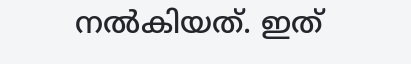നല്‍കിയത്. ഇത്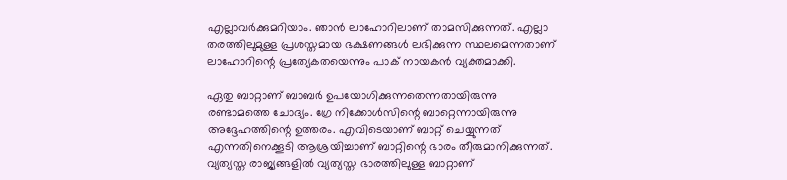എല്ലാവര്‍ക്കുമറിയാം. ഞാന്‍ ലാഹോറിലാണ് താമസിക്കുന്നത്. എല്ലാ തരത്തിലുമുള്ള പ്രശസ്തമായ ഭക്ഷണങ്ങള്‍ ലഭിക്കുന്ന സ്ഥലമെന്നതാണ് ലാഹോറിന്റെ പ്രത്യേകതയെന്നും പാക് നായകന്‍ വ്യക്തമാക്കി.

ഏതു ബാറ്റാണ് ബാബര്‍ ഉപയോഗിക്കുന്നതെന്നതായിരുന്നു രണ്ടാമത്തെ ചോദ്യം. ഗ്രേ നിക്കോള്‍സിന്റെ ബാറ്റെന്നായിരുന്നു അദ്ദേഹത്തിന്റെ ഉത്തരം. എവിടെയാണ് ബാറ്റ് ചെയ്യുന്നത് എന്നതിനെക്കൂടി ആശ്രയിച്ചാണ് ബാറ്റിന്റെ ഭാരം തീരുമാനിക്കുന്നത്. വ്യത്യസ്ത രാജ്യങ്ങളില്‍ വ്യത്യസ്ത ഭാരത്തിലുള്ള ബാറ്റാണ്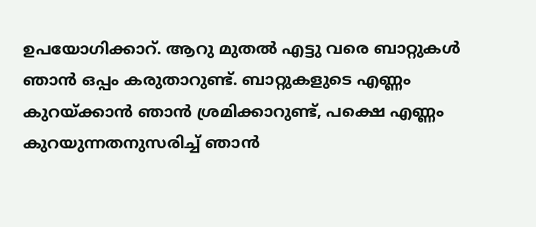ഉപയോഗിക്കാറ്. ആറു മുതല്‍ എട്ടു വരെ ബാറ്റുകള്‍ ഞാന്‍ ഒപ്പം കരുതാറുണ്ട്. ബാറ്റുകളുടെ എണ്ണം കുറയ്ക്കാന്‍ ഞാന്‍ ശ്രമിക്കാറുണ്ട്, പക്ഷെ എണ്ണം കുറയുന്നതനുസരിച്ച് ഞാന്‍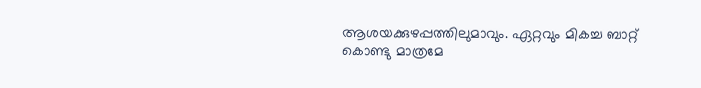ആശയക്കുഴപ്പത്തിലുമാവും. ഏറ്റവും മികച്ച ബാറ്റ് കൊണ്ടു മാത്രമേ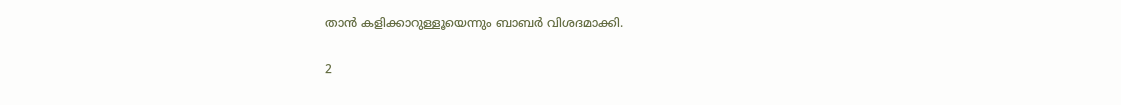താന്‍ കളിക്കാറുള്ളൂയെന്നും ബാബര്‍ വിശദമാക്കി.

2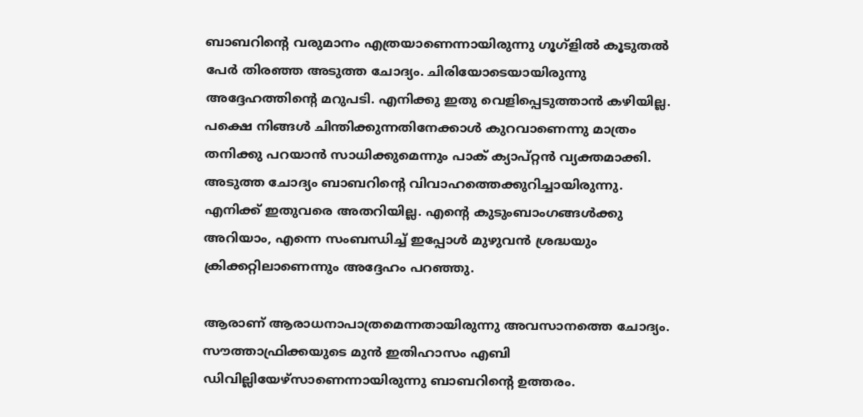ബാബറിന്റെ വരുമാനം എത്രയാണെന്നായിരുന്നു ഗൂഗ്‌ളില്‍ കൂടുതല്‍ പേര്‍ തിരഞ്ഞ അടുത്ത ചോദ്യം. ചിരിയോടെയായിരുന്നു അദ്ദേഹത്തിന്റെ മറുപടി. എനിക്കു ഇതു വെളിപ്പെടുത്താന്‍ കഴിയില്ല. പക്ഷെ നിങ്ങള്‍ ചിന്തിക്കുന്നതിനേക്കാള്‍ കുറവാണെന്നു മാത്രം തനിക്കു പറയാന്‍ സാധിക്കുമെന്നും പാക് ക്യാപ്റ്റന്‍ വ്യക്തമാക്കി. അടുത്ത ചോദ്യം ബാബറിന്റെ വിവാഹത്തെക്കുറിച്ചായിരുന്നു. എനിക്ക് ഇതുവരെ അതറിയില്ല. എന്റെ കുടുംബാംഗങ്ങള്‍ക്കു അറിയാം, എന്നെ സംബന്ധിച്ച് ഇപ്പോള്‍ മുഴുവന്‍ ശ്രദ്ധയും ക്രിക്കറ്റിലാണെന്നും അദ്ദേഹം പറഞ്ഞു.

ആരാണ് ആരാധനാപാത്രമെന്നതായിരുന്നു അവസാനത്തെ ചോദ്യം. സൗത്താഫ്രിക്കയുടെ മുന്‍ ഇതിഹാസം എബി ഡിവില്ലിയേഴ്‌സാണെന്നായിരുന്നു ബാബറിന്റെ ഉത്തരം.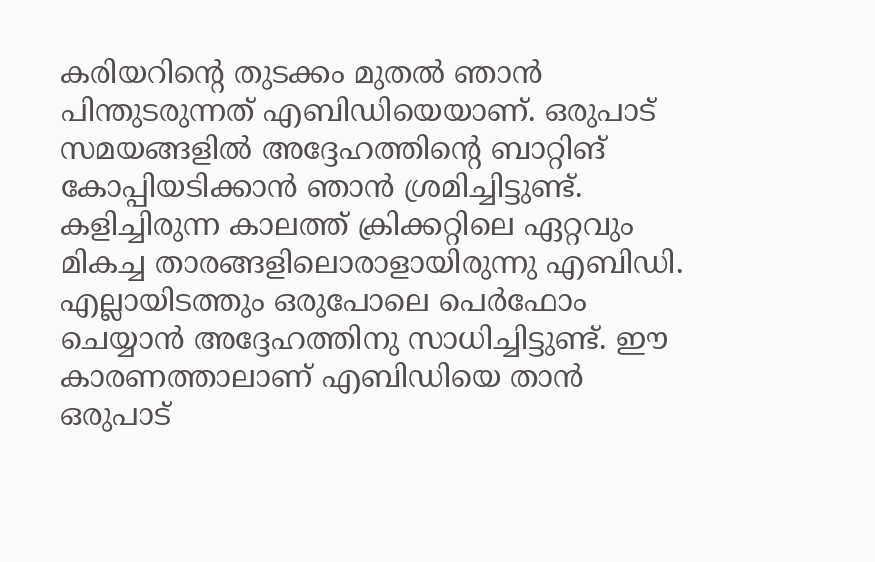കരിയറിന്റെ തുടക്കം മുതല്‍ ഞാന്‍ പിന്തുടരുന്നത് എബിഡിയെയാണ്. ഒരുപാട് സമയങ്ങളില്‍ അദ്ദേഹത്തിന്റെ ബാറ്റിങ് കോപ്പിയടിക്കാന്‍ ഞാന്‍ ശ്രമിച്ചിട്ടുണ്ട്. കളിച്ചിരുന്ന കാലത്ത് ക്രിക്കറ്റിലെ ഏറ്റവും മികച്ച താരങ്ങളിലൊരാളായിരുന്നു എബിഡി. എല്ലായിടത്തും ഒരുപോലെ പെര്‍ഫോം ചെയ്യാന്‍ അദ്ദേഹത്തിനു സാധിച്ചിട്ടുണ്ട്. ഈ കാരണത്താലാണ് എബിഡിയെ താന്‍ ഒരുപാട്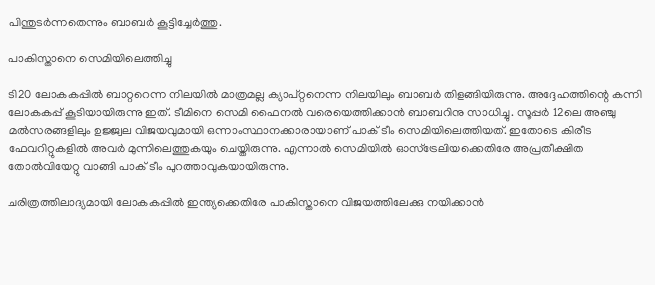പിന്തുടര്‍ന്നതെന്നും ബാബര്‍ കൂട്ടിച്ചേര്‍ത്തു.

പാകിസ്താനെ സെമിയിലെത്തിച്ചു

ടി20 ലോകകപ്പില്‍ ബാറ്ററെന്ന നിലയില്‍ മാത്രമല്ല ക്യാപ്റ്റനെന്ന നിലയിലും ബാബര്‍ തിളങ്ങിയിരുന്നു. അദ്ദേഹത്തിന്റെ കന്നി ലോകകപ്പ് കൂടിയായിരുന്നു ഇത്. ടീമിനെ സെമി ഫൈനല്‍ വരെയെത്തിക്കാന്‍ ബാബറിനു സാധിച്ചു. സൂപ്പര്‍ 12ലെ അഞ്ചു മല്‍സരങ്ങളിലും ഉജ്ജ്വല വിജയവുമായി ഒന്നാംസ്ഥാനക്കാരായാണ് പാക് ടീം സെമിയിലെത്തിയത്. ഇതോടെ കിരീട ഫേവറിറ്റുകളില്‍ അവര്‍ മുന്നിലെത്തുകയും ചെയ്തിരുന്നു. എന്നാല്‍ സെമിയില്‍ ഓസ്‌ട്രേലിയക്കെതിരേ അപ്രതീക്ഷിത തോല്‍വിയേറ്റു വാങ്ങി പാക് ടീം പുറത്താവുകയായിരുന്നു.

ചരിത്രത്തിലാദ്യമായി ലോകകപ്പില്‍ ഇന്ത്യക്കെതിരേ പാകിസ്താനെ വിജയത്തിലേക്കു നയിക്കാന്‍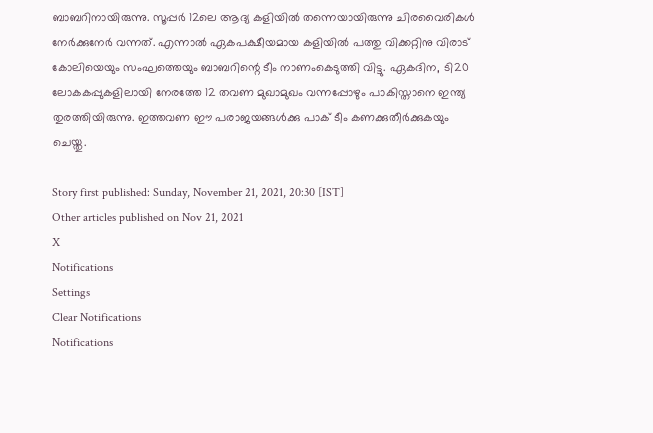ബാബറിനായിരുന്നു. സൂപ്പര്‍ 12ലെ ആദ്യ കളിയില്‍ തന്നെയായിരുന്നു ചിരവൈരികള്‍ നേര്‍ക്കുനേര്‍ വന്നത്. എന്നാല്‍ ഏകപക്ഷീയമായ കളിയില്‍ പത്തു വിക്കറ്റിനു വിരാട് കോലിയെയും സംഘത്തെയും ബാബറിന്റെ ടീം നാണംകെടുത്തി വിട്ടു. ഏകദിന, ടി20 ലോകകപ്പുകളിലായി നേരത്തേ 12 തവണ മുഖാമുഖം വന്നപ്പോഴും പാകിസ്താനെ ഇന്ത്യ തുരത്തിയിരുന്നു. ഇത്തവണ ഈ പരാജയങ്ങള്‍ക്കു പാക് ടീം കണക്കുതീര്‍ക്കുകയും ചെയ്തു.

Story first published: Sunday, November 21, 2021, 20:30 [IST]
Other articles published on Nov 21, 2021
X
Notifications
Settings
Clear Notifications
Notifications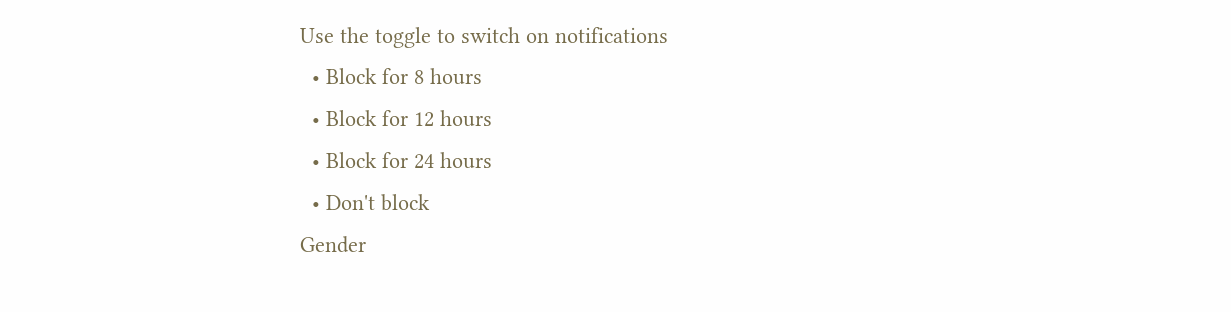Use the toggle to switch on notifications
  • Block for 8 hours
  • Block for 12 hours
  • Block for 24 hours
  • Don't block
Gender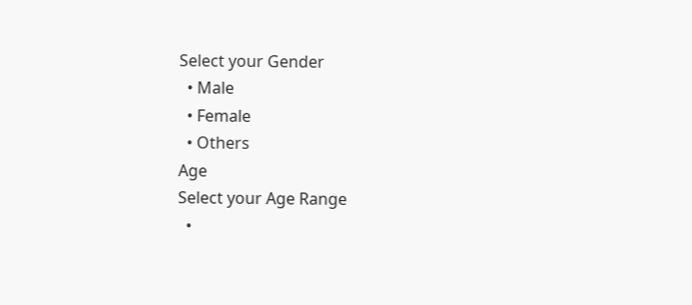Select your Gender
  • Male
  • Female
  • Others
Age
Select your Age Range
  •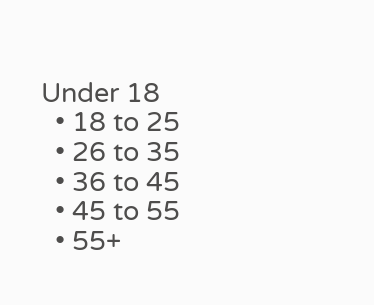Under 18
  • 18 to 25
  • 26 to 35
  • 36 to 45
  • 45 to 55
  • 55+